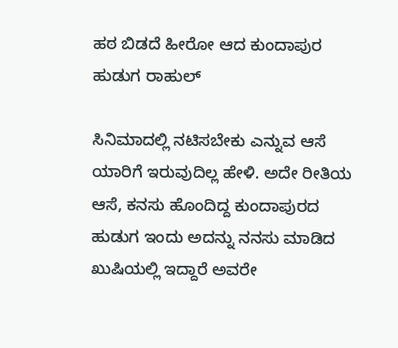ಹಠ ಬಿಡದೆ ಹೀರೋ ಆದ ಕುಂದಾಪುರ ಹುಡುಗ ರಾಹುಲ್

ಸಿನಿಮಾದಲ್ಲಿ ನಟಿಸಬೇಕು ಎನ್ನುವ ಆಸೆ ಯಾರಿಗೆ ಇರುವುದಿಲ್ಲ ಹೇಳಿ. ಅದೇ ರೀತಿಯ ಆಸೆ, ಕನಸು ಹೊಂದಿದ್ದ ಕುಂದಾಪುರದ ಹುಡುಗ ಇಂದು ಅದನ್ನು ನನಸು ಮಾಡಿದ ಖುಷಿಯಲ್ಲಿ ಇದ್ದಾರೆ ಅವರೇ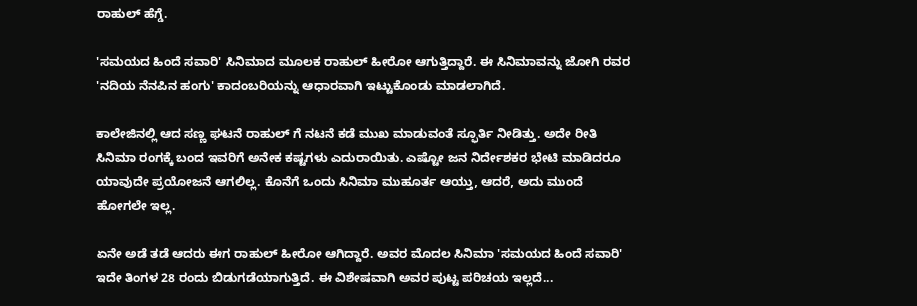ರಾಹುಲ್ ಹೆಗ್ಡೆ.

'ಸಮಯದ ಹಿಂದೆ ಸವಾರಿ' ಸಿನಿಮಾದ ಮೂಲಕ ರಾಹುಲ್ ಹೀರೋ ಆಗುತ್ತಿದ್ದಾರೆ. ಈ ಸಿನಿಮಾವನ್ನು ಜೋಗಿ ರವರ 'ನದಿಯ ನೆನಪಿನ ಹಂಗು' ಕಾದಂಬರಿಯನ್ನು ಆಧಾರವಾಗಿ ಇಟ್ಟುಕೊಂಡು ಮಾಡಲಾಗಿದೆ.

ಕಾಲೇಜಿನಲ್ಲಿ ಆದ ಸಣ್ಣ ಘಟನೆ ರಾಹುಲ್ ಗೆ ನಟನೆ ಕಡೆ ಮುಖ ಮಾಡುವಂತೆ ಸ್ಫೂರ್ತಿ ನೀಡಿತ್ತು. ಅದೇ ರೀತಿ ಸಿನಿಮಾ ರಂಗಕ್ಕೆ ಬಂದ ಇವರಿಗೆ ಅನೇಕ ಕಷ್ಟಗಳು ಎದುರಾಯಿತು. ಎಷ್ಟೋ ಜನ ನಿರ್ದೇಶಕರ ಭೇಟಿ ಮಾಡಿದರೂ ಯಾವುದೇ ಪ್ರಯೋಜನೆ ಆಗಲಿಲ್ಲ. ಕೊನೆಗೆ ಒಂದು ಸಿನಿಮಾ ಮುಹೂರ್ತ ಆಯ್ತು, ಆದರೆ, ಅದು ಮುಂದೆ ಹೋಗಲೇ ಇಲ್ಲ.

ಏನೇ ಅಡೆ ತಡೆ ಆದರು ಈಗ ರಾಹುಲ್ ಹೀರೋ ಆಗಿದ್ದಾರೆ. ಅವರ ಮೊದಲ ಸಿನಿಮಾ 'ಸಮಯದ ಹಿಂದೆ ಸವಾರಿ' ಇದೇ ತಿಂಗಳ 28 ರಂದು ಬಿಡುಗಡೆಯಾಗುತ್ತಿದೆ. ಈ ವಿಶೇಷವಾಗಿ ಅವರ ಪುಟ್ಟ ಪರಿಚಯ ಇಲ್ಲದೆ...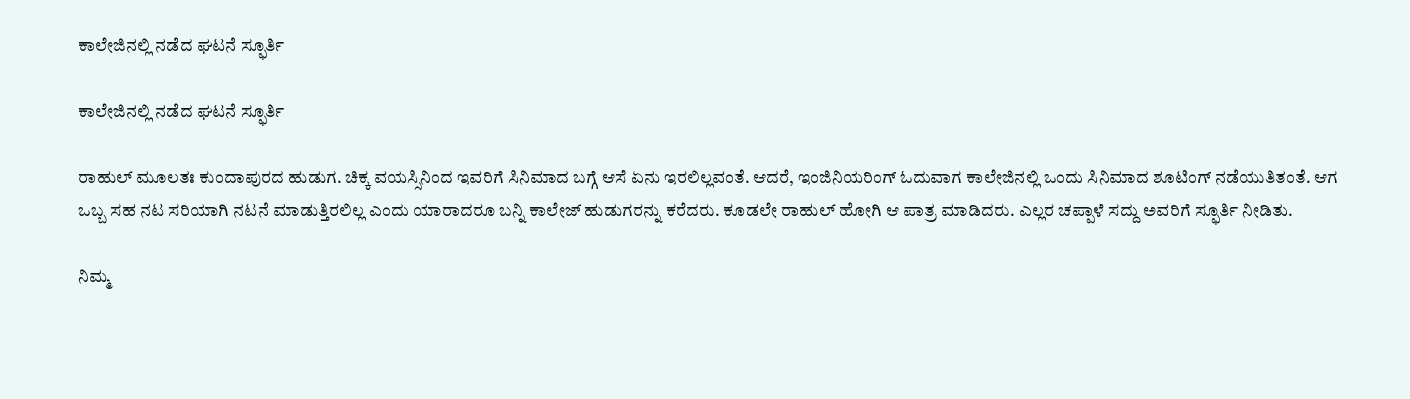ಕಾಲೇಜಿನಲ್ಲಿ ನಡೆದ ಘಟನೆ ಸ್ಫೂರ್ತಿ

ಕಾಲೇಜಿನಲ್ಲಿ ನಡೆದ ಘಟನೆ ಸ್ಫೂರ್ತಿ

ರಾಹುಲ್ ಮೂಲತಃ ಕುಂದಾಪುರದ ಹುಡುಗ. ಚಿಕ್ಕ ವಯಸ್ಸಿನಿಂದ ಇವರಿಗೆ ಸಿನಿಮಾದ ಬಗ್ಗೆ ಆಸೆ ಏನು ಇರಲಿಲ್ಲವಂತೆ. ಆದರೆ, ಇಂಜಿನಿಯರಿಂಗ್ ಓದುವಾಗ ಕಾಲೇಜಿನಲ್ಲಿ ಒಂದು ಸಿನಿಮಾದ ಶೂಟಿಂಗ್ ನಡೆಯುತಿತಂತೆ. ಆಗ ಒಬ್ಬ ಸಹ ನಟ ಸರಿಯಾಗಿ ನಟನೆ ಮಾಡುತ್ತಿರಲಿಲ್ಲ ಎಂದು ಯಾರಾದರೂ ಬನ್ನಿ ಕಾಲೇಜ್ ಹುಡುಗರನ್ನು ಕರೆದರು. ಕೂಡಲೇ ರಾಹುಲ್ ಹೋಗಿ ಆ ಪಾತ್ರ ಮಾಡಿದರು. ಎಲ್ಲರ ಚಪ್ಪಾಳೆ ಸದ್ದು ಅವರಿಗೆ ಸ್ಫೂರ್ತಿ ನೀಡಿತು.

ನಿಮ್ಮ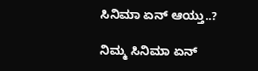ಸಿನಿಮಾ ಏನ್ ಆಯ್ತು..?

ನಿಮ್ಮ ಸಿನಿಮಾ ಏನ್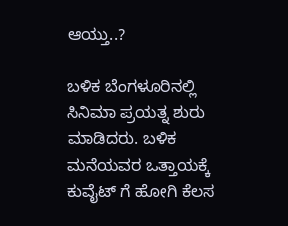ಆಯ್ತು..?

ಬಳಿಕ ಬೆಂಗಳೂರಿನಲ್ಲಿ ಸಿನಿಮಾ ಪ್ರಯತ್ನ ಶುರು ಮಾಡಿದರು. ಬಳಿಕ ಮನೆಯವರ ಒತ್ತಾಯಕ್ಕೆ ಕುವೈಟ್ ಗೆ ಹೋಗಿ ಕೆಲಸ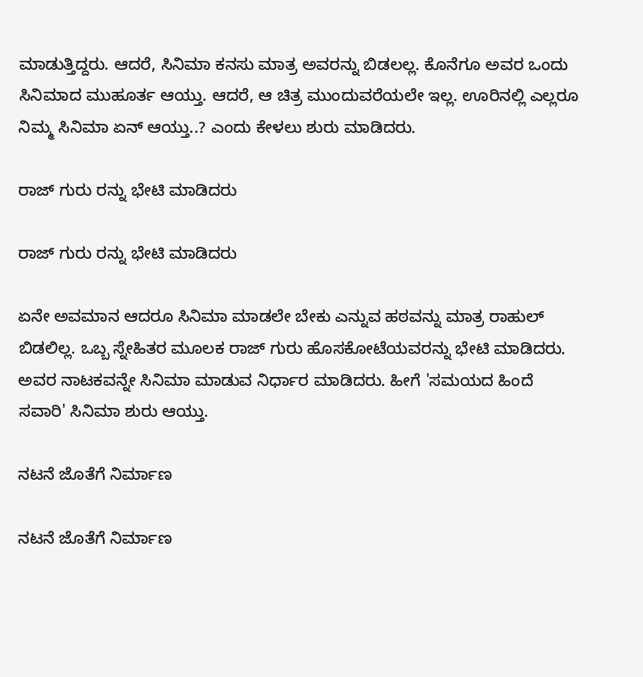ಮಾಡುತ್ತಿದ್ದರು. ಆದರೆ, ಸಿನಿಮಾ ಕನಸು ಮಾತ್ರ ಅವರನ್ನು ಬಿಡಲಲ್ಲ. ಕೊನೆಗೂ ಅವರ ಒಂದು ಸಿನಿಮಾದ ಮುಹೂರ್ತ ಆಯ್ತು. ಆದರೆ, ಆ ಚಿತ್ರ ಮುಂದುವರೆಯಲೇ ಇಲ್ಲ. ಊರಿನಲ್ಲಿ ಎಲ್ಲರೂ ನಿಮ್ಮ ಸಿನಿಮಾ ಏನ್ ಆಯ್ತು..? ಎಂದು ಕೇಳಲು ಶುರು ಮಾಡಿದರು.

ರಾಜ್ ಗುರು ರನ್ನು ಭೇಟಿ ಮಾಡಿದರು

ರಾಜ್ ಗುರು ರನ್ನು ಭೇಟಿ ಮಾಡಿದರು

ಏನೇ ಅವಮಾನ ಆದರೂ ಸಿನಿಮಾ ಮಾಡಲೇ ಬೇಕು ಎನ್ನುವ ಹಠವನ್ನು ಮಾತ್ರ ರಾಹುಲ್ ಬಿಡಲಿಲ್ಲ. ಒಬ್ಬ ಸ್ನೇಹಿತರ ಮೂಲಕ ರಾಜ್ ಗುರು ಹೊಸಕೋಟೆಯವರನ್ನು ಭೇಟಿ ಮಾಡಿದರು. ಅವರ ನಾಟಕವನ್ನೇ ಸಿನಿಮಾ ಮಾಡುವ ನಿರ್ಧಾರ ಮಾಡಿದರು. ಹೀಗೆ 'ಸಮಯದ ಹಿಂದೆ ಸವಾರಿ' ಸಿನಿಮಾ ಶುರು ಆಯ್ತು.

ನಟನೆ ಜೊತೆಗೆ ನಿರ್ಮಾಣ

ನಟನೆ ಜೊತೆಗೆ ನಿರ್ಮಾಣ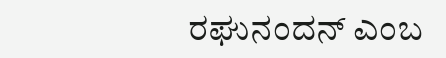ರಘುನಂದನ್ ಎಂಬ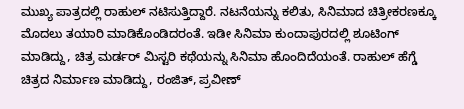ಮುಖ್ಯ ಪಾತ್ರದಲ್ಲಿ ರಾಹುಲ್ ನಟಿಸುತ್ತಿದ್ದಾರೆ. ನಟನೆಯನ್ನು ಕಲಿತು, ಸಿನಿಮಾದ ಚಿತ್ರೀಕರಣಕ್ಕೂ ಮೊದಲು ತಯಾರಿ ಮಾಡಿಕೊಂಡಿದರಂತೆ. ಇಡೀ ಸಿನಿಮಾ ಕುಂದಾಪುರದಲ್ಲಿ ಶೂಟಿಂಗ್ ಮಾಡಿದ್ದು, ಚಿತ್ರ ಮರ್ಡರ್ ಮಿಸ್ಟರಿ ಕಥೆಯನ್ನು ಸಿನಿಮಾ ಹೊಂದಿದೆಯಂತೆ. ರಾಹುಲ್ ಹೆಗ್ಡೆ ಚಿತ್ರದ ನಿರ್ಮಾಣ ಮಾಡಿದ್ದು, ರಂಜಿತ್, ಪ್ರವೀಣ್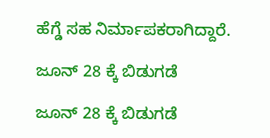ಹೆಗ್ಡೆ ಸಹ ನಿರ್ಮಾಪಕರಾಗಿದ್ದಾರೆ.

ಜೂನ್ 28 ಕ್ಕೆ ಬಿಡುಗಡೆ

ಜೂನ್ 28 ಕ್ಕೆ ಬಿಡುಗಡೆ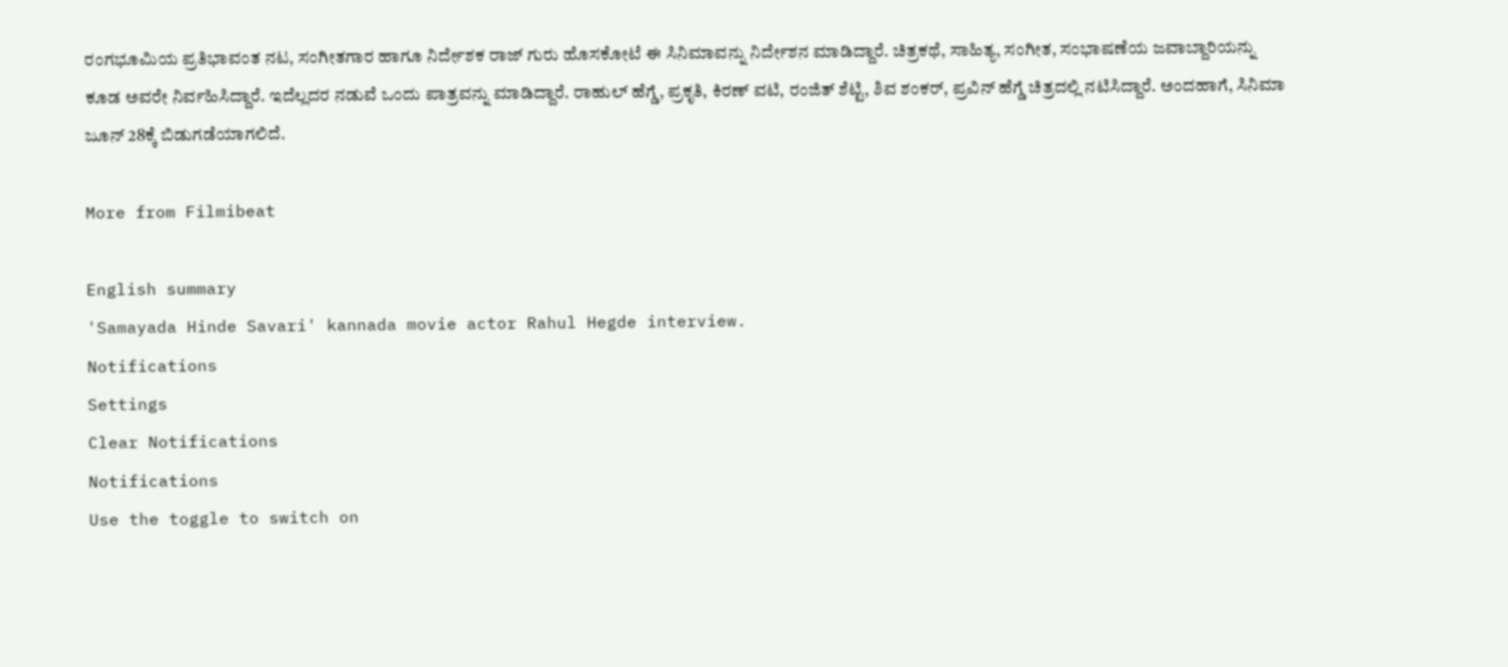ರಂಗಭೂಮಿಯ ಪ್ರತಿಭಾವಂತ ನಟ, ಸಂಗೀತಗಾರ ಹಾಗೂ ನಿರ್ದೇಶಕ ರಾಜ್ ಗುರು ಹೊಸಕೋಟೆ ಈ ಸಿನಿಮಾವನ್ನು ನಿರ್ದೇಶನ ಮಾಡಿದ್ದಾರೆ. ಚಿತ್ರಕಥೆ, ಸಾಹಿತ್ಯ, ಸಂಗೀತ, ಸಂಭಾಷಣೆಯ ಜವಾಬ್ದಾರಿಯನ್ನು ಕೂಡ ಅವರೇ ನಿರ್ವಹಿಸಿದ್ದಾರೆ. ಇದೆಲ್ಲದರ ನಡುವೆ ಒಂದು ಪಾತ್ರವನ್ನು ಮಾಡಿದ್ದಾರೆ. ರಾಹುಲ್ ಹೆಗ್ಡೆ, ಪ್ರಕೃತಿ, ಕಿರಣ್ ವಟಿ, ರಂಜಿತ್ ಶೆಟ್ಟಿ, ಶಿವ ಶಂಕರ್, ಪ್ರವಿನ್ ಹೆಗ್ಡೆ ಚಿತ್ರದಲ್ಲಿ ನಟಿಸಿದ್ದಾರೆ. ಅಂದಹಾಗೆ, ಸಿನಿಮಾ ಜೂನ್ 28ಕ್ಕೆ ಬಿಡುಗಡೆಯಾಗಲಿದೆ.

More from Filmibeat

English summary
'Samayada Hinde Savari' kannada movie actor Rahul Hegde interview.
Notifications
Settings
Clear Notifications
Notifications
Use the toggle to switch on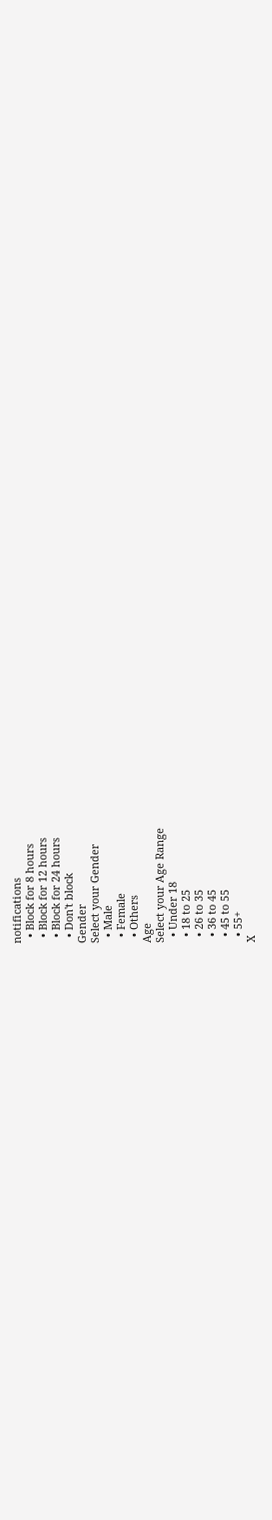notifications
  • Block for 8 hours
  • Block for 12 hours
  • Block for 24 hours
  • Don't block
Gender
Select your Gender
  • Male
  • Female
  • Others
Age
Select your Age Range
  • Under 18
  • 18 to 25
  • 26 to 35
  • 36 to 45
  • 45 to 55
  • 55+
X